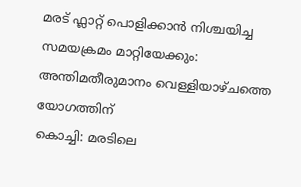മരട് ഫ്ലാറ്റ് പൊളിക്കാൻ നിശ്ചയിച്ച സമയക്രമം മാറ്റിയേക്കും: അന്തിമതീരുമാനം വെള്ളിയാഴ്ചത്തെ യോഗത്തിന്
കൊച്ചി: മരടിലെ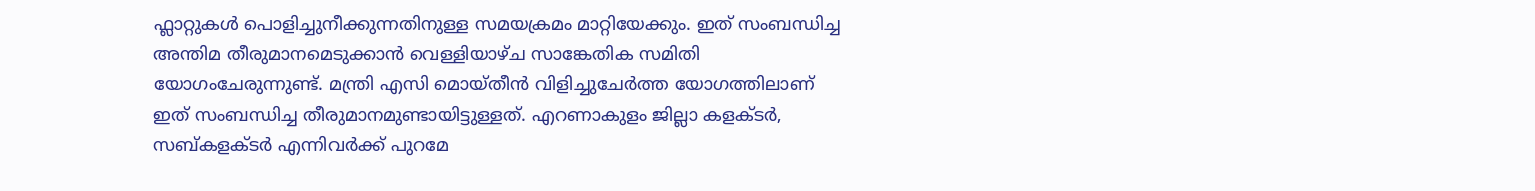ഫ്ലാറ്റുകൾ പൊളിച്ചുനീക്കുന്നതിനുള്ള സമയക്രമം മാറ്റിയേക്കും. ഇത് സംബന്ധിച്ച അന്തിമ തീരുമാനമെടുക്കാൻ വെള്ളിയാഴ്ച സാങ്കേതിക സമിതി യോഗംചേരുന്നുണ്ട്. മന്ത്രി എസി മൊയ്തീൻ വിളിച്ചുചേർത്ത യോഗത്തിലാണ് ഇത് സംബന്ധിച്ച തീരുമാനമുണ്ടായിട്ടുള്ളത്. എറണാകുളം ജില്ലാ കളക്ടർ, സബ്കളക്ടർ എന്നിവർക്ക് പുറമേ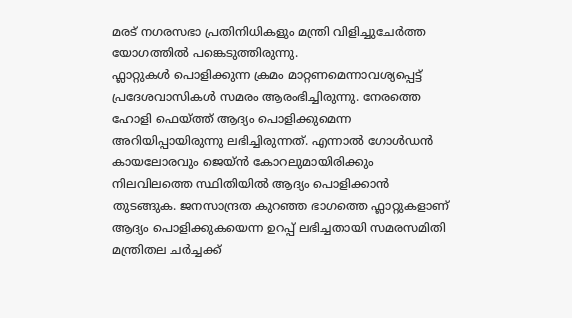മരട് നഗരസഭാ പ്രതിനിധികളും മന്ത്രി വിളിച്ചുചേർത്ത യോഗത്തിൽ പങ്കെടുത്തിരുന്നു.
ഫ്ലാറ്റുകൾ പൊളിക്കുന്ന ക്രമം മാറ്റണമെന്നാവശ്യപ്പെട്ട് പ്രദേശവാസികൾ സമരം ആരംഭിച്ചിരുന്നു. നേരത്തെ ഹോളി ഫെയ്ത്ത് ആദ്യം പൊളിക്കുമെന്ന അറിയിപ്പായിരുന്നു ലഭിച്ചിരുന്നത്. എന്നാൽ ഗോൾഡൻ കായലോരവും ജെയ്ൻ കോറലുമായിരിക്കും നിലവിലത്തെ സ്ഥിതിയിൽ ആദ്യം പൊളിക്കാൻ തുടങ്ങുക. ജനസാന്ദ്രത കുറഞ്ഞ ഭാഗത്തെ ഫ്ലാറ്റുകളാണ് ആദ്യം പൊളിക്കുകയെന്ന ഉറപ്പ് ലഭിച്ചതായി സമരസമിതി മന്ത്രിതല ചർച്ചക്ക്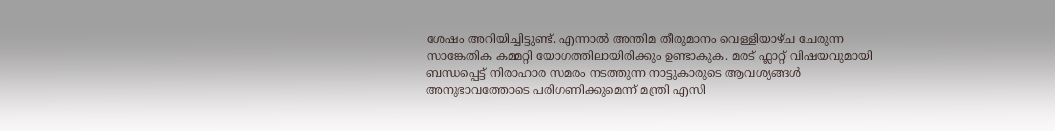ശേഷം അറിയിച്ചിട്ടുണ്ട്. എന്നാൽ അന്തിമ തീരുമാനം വെള്ളിയാഴ്ച ചേരുന്ന സാങ്കേതിക കമ്മറ്റി യോഗത്തിലായിരിക്കും ഉണ്ടാകുക. മരട് ഫ്ലാറ്റ് വിഷയവുമായി ബന്ധപ്പെട്ട് നിരാഹാര സമരം നടത്തുന്ന നാട്ടുകാരുടെ ആവശ്യങ്ങൾ അനുഭാവത്തോടെ പരിഗണിക്കുമെന്ന് മന്ത്രി എസി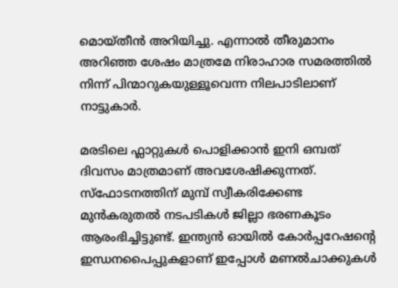മൊയ്തീൻ അറിയിച്ചു. എന്നാൽ തീരുമാനം അറിഞ്ഞ ശേഷം മാത്രമേ നിരാഹാര സമരത്തിൽ നിന്ന് പിന്മാറുകയുള്ളൂവെന്ന നിലപാടിലാണ് നാട്ടുകാർ.

മരടിലെ ഫ്ലാറ്റുകൾ പൊളിക്കാൻ ഇനി ഒമ്പത് ദിവസം മാത്രമാണ് അവശേഷിക്കുന്നത്. സ്ഫോടനത്തിന് മുമ്പ് സ്വീകരിക്കേണ്ട മുൻകരുതൽ നടപടികൾ ജില്ലാ ഭരണകൂടം ആരംഭിച്ചിട്ടുണ്ട്. ഇന്ത്യൻ ഓയിൽ കോർപ്പറേഷന്റെ ഇന്ധനപൈപ്പുകളാണ് ഇപ്പോൾ മണൽചാക്കുകൾ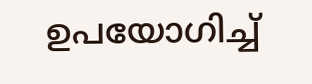ഉപയോഗിച്ച്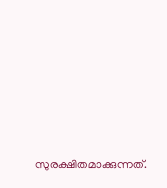സുരക്ഷിതമാക്കുന്നത്.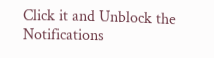Click it and Unblock the Notifications